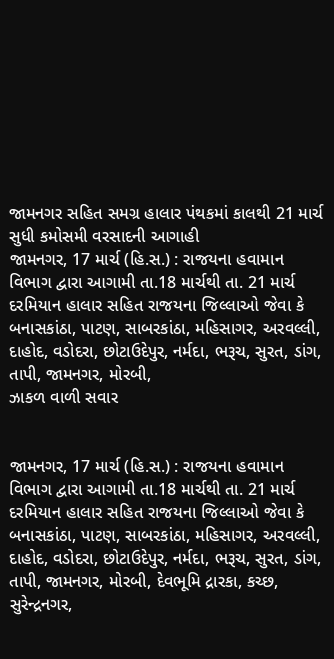જામનગર સહિત સમગ્ર હાલાર પંથકમાં કાલથી 21 માર્ચ સુધી કમોસમી વરસાદની આગાહી
જામનગર, 17 માર્ચ (હિ.સ.) : રાજયના હવામાન વિભાગ દ્વારા આગામી તા.18 માર્ચથી તા. 21 માર્ચ દરમિયાન હાલાર સહિત રાજયના જિલ્લાઓ જેવા કે બનાસકાંઠા, પાટણ, સાબરકાંઠા, મહિસાગર, અરવલ્લી, દાહોદ, વડોદરા, છોટાઉદેપુર, નર્મદા, ભરૂચ, સુરત, ડાંગ, તાપી, જામનગર, મોરબી,
ઝાકળ વાળી સવાર


જામનગર, 17 માર્ચ (હિ.સ.) : રાજયના હવામાન વિભાગ દ્વારા આગામી તા.18 માર્ચથી તા. 21 માર્ચ દરમિયાન હાલાર સહિત રાજયના જિલ્લાઓ જેવા કે બનાસકાંઠા, પાટણ, સાબરકાંઠા, મહિસાગર, અરવલ્લી, દાહોદ, વડોદરા, છોટાઉદેપુર, નર્મદા, ભરૂચ, સુરત, ડાંગ, તાપી, જામનગર, મોરબી, દેવભૂમિ દ્રારકા, કચ્છ, સુરેન્દ્રનગર,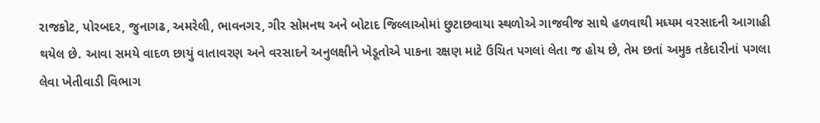રાજકોટ, પોરબદર, જુનાગઢ, અમરેલી, ભાવનગર, ગીર સોમનથ અને બોટાદ જિલ્લાઓમાં છુટાછવાયા સ્થળોએ ગાજવીજ સાથે હળવાથી મધ્યમ વરસાદની આગાહી થયેલ છે. આવા સમયે વાદળ છાયું વાતાવરણ અને વરસાદને અનુલક્ષીને ખેડૂતોએ પાકના રક્ષણ માટે ઉચિત પગલાં લેતા જ હોય છે, તેમ છતાં અમુક તકેદારીનાં પગલા લેવા ખેતીવાડી વિભાગ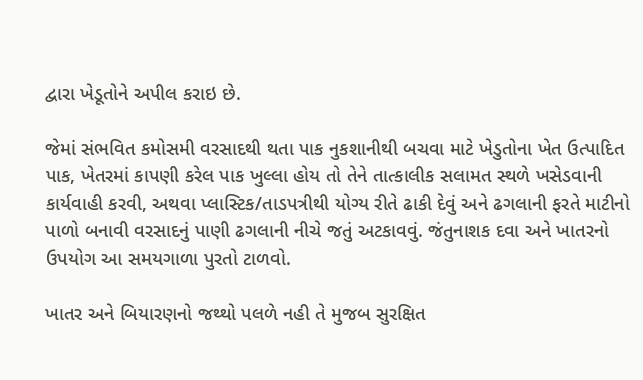દ્વારા ખેડૂતોને અપીલ કરાઇ છે.

જેમાં સંભવિત કમોસમી વરસાદથી થતા પાક નુકશાનીથી બચવા માટે ખેડુતોના ખેત ઉત્પાદિત પાક, ખેતરમાં કાપણી કરેલ પાક ખુલ્લા હોય તો તેને તાત્કાલીક સલામત સ્થળે ખસેડવાની કાર્યવાહી કરવી, અથવા પ્લાસ્ટિક/તાડપત્રીથી યોગ્ય રીતે ઢાકી દેવું અને ઢગલાની ફરતે માટીનો પાળો બનાવી વરસાદનું પાણી ઢગલાની નીચે જતું અટકાવવું. જંતુનાશક દવા અને ખાતરનો ઉપયોગ આ સમયગાળા પુરતો ટાળવો.

ખાતર અને બિયારણનો જથ્થો પલળે નહી તે મુજબ સુરક્ષિત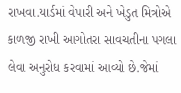રાખવા.યાર્ડમાં વેપારી અને ખેડુત મિત્રોએ કાળજી રાખી આગોતરા સાવચતીના પગલા લેવા અનુરોધ કરવામાં આવ્યો છે.જેમાં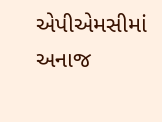એપીએમસીમાં અનાજ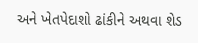અને ખેતપેદાશો ઢાંકીને અથવા શેડ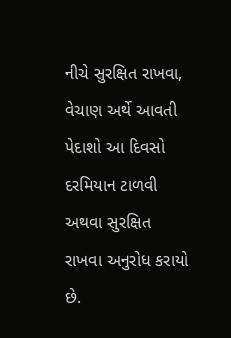નીચે સુરક્ષિત રાખવા, વેચાણ અર્થે આવતી પેદાશો આ દિવસો દરમિયાન ટાળવી અથવા સુરક્ષિત રાખવા અનુરોધ કરાયો છે.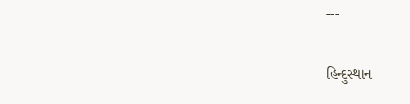---

હિન્દુસ્થાન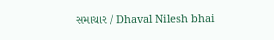સમાચાર / Dhaval Nilesh bhai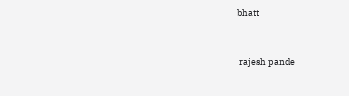bhatt


 rajesh pande